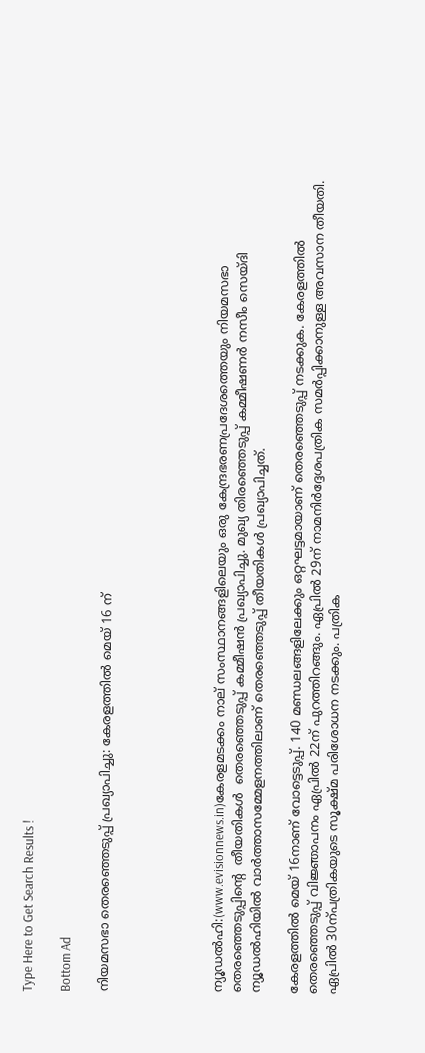Type Here to Get Search Results !

Bottom Ad

നിയമസഭാ തെരഞ്ഞെടുപ്പ് പ്രഖ്യാപിച്ചു: കേരളത്തില്‍ മെയ് 16 ന്





ന്യൂഡല്‍ഹി:(www.evisionnews.in)കേരളമടക്കം നാല് സംസ്ഥാനങ്ങളിലെയും ഒരു കേന്ദ്രഭരണപ്രദേശത്തെയും നിയമസഭാ തെരഞ്ഞെടുപ്പിന്റെ  തീയതികള്‍  തെരഞ്ഞെടുപ്പ് കമ്മീഷന്‍ പ്രഖ്യാപിച്ചു. മുഖ്യ തിരഞ്ഞെടുപ്പ് കമ്മീഷണര്‍ നസീം സെയ്ദി ന്യൂഡല്‍ഹിയില്‍ വാര്‍ത്താസമ്മേളനത്തിലാണ് തെരഞ്ഞെടുപ്പ് തീയതികള്‍ പ്രഖ്യാപിച്ചത്.

കേരളത്തില്‍ മെയ് 16നാണ് വോട്ടെടുപ്പ്. 140 മണ്ഡലങ്ങളിലേക്കും ഒറ്റഘട്ടമായാണ് തെരഞ്ഞെടുപ്പ് നടക്കുക. കേരളത്തില്‍ തെരഞ്ഞെടുപ്പ് വിജ്ഞാപനം ഏപ്രില്‍ 22ന് പുറത്തിറങ്ങും. ഏപ്രില്‍ 29ന് നാമനിര്‍ദ്ദേശപത്രിക സമര്‍പ്പിക്കാനുള്ള അവസാന തീയതി. ഏപ്രില്‍ 30ന്പത്രികയുടെ സൂക്ഷ്മ പരിശോധന നടക്കും. പത്രിക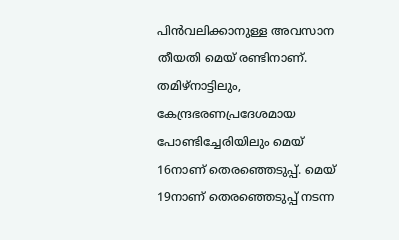പിന്‍വലിക്കാനുള്ള അവസാന തീയതി മെയ് രണ്ടിനാണ്. തമിഴ്‌നാട്ടിലും, കേന്ദ്രഭരണപ്രദേശമായ പോണ്ടിച്ചേരിയിലും മെയ് 16നാണ് തെരഞ്ഞെടുപ്പ്. മെയ് 19നാണ് തെരഞ്ഞെടുപ്പ് നടന്ന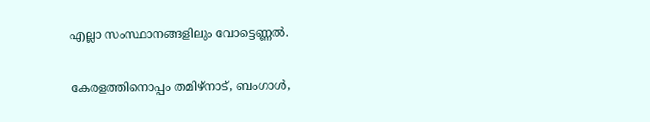എല്ലാ സംസ്ഥാനങ്ങളിലും വോട്ടെണ്ണല്‍.

കേരളത്തിനൊപ്പം തമിഴ്‌നാട്, ബംഗാള്‍,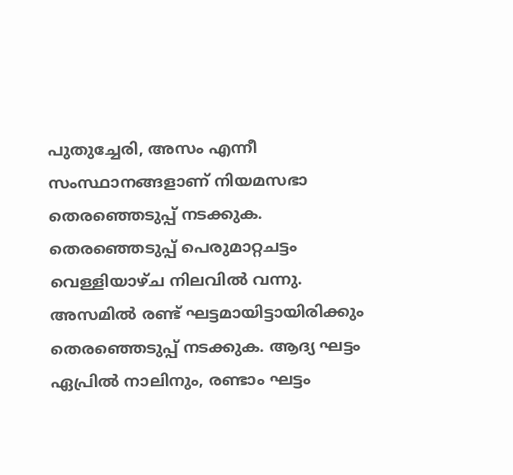പുതുച്ചേരി, അസം എന്നീ സംസ്ഥാനങ്ങളാണ് നിയമസഭാ തെരഞ്ഞെടുപ്പ് നടക്കുക. തെരഞ്ഞെടുപ്പ് പെരുമാറ്റചട്ടം വെള്ളിയാഴ്ച നിലവില്‍ വന്നു. അസമില്‍ രണ്ട് ഘട്ടമായിട്ടായിരിക്കും തെരഞ്ഞെടുപ്പ് നടക്കുക. ആദ്യ ഘട്ടം ഏപ്രില്‍ നാലിനും, രണ്ടാം ഘട്ടം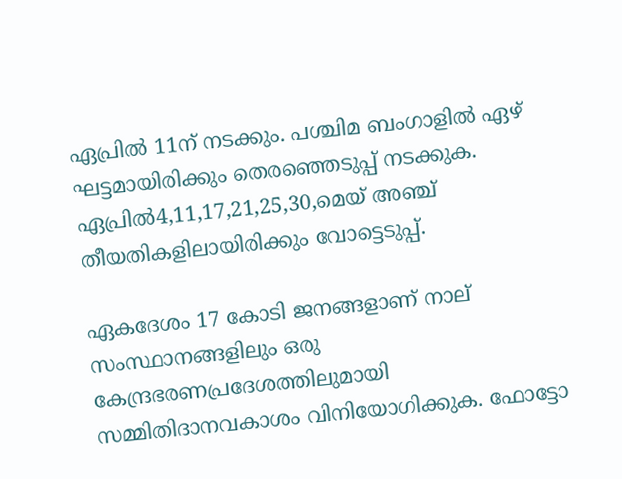ഏപ്രില്‍ 11ന് നടക്കും. പശ്ചിമ ബംഗാളില്‍ ഏഴ് ഘട്ടമായിരിക്കും തെരഞ്ഞെടുപ്പ് നടക്കുക. ഏപ്രില്‍4,11,17,21,25,30,മെയ് അഞ്ച്  തീയതികളിലായിരിക്കും വോട്ടെടുപ്പ്.

ഏകദേശം 17 കോടി ജനങ്ങളാണ് നാല്  സംസ്ഥാനങ്ങളിലും ഒരു കേന്ദ്രഭരണപ്രദേശത്തിലുമായി സമ്മിതിദാനവകാശം വിനിയോഗിക്കുക. ഫോട്ടോ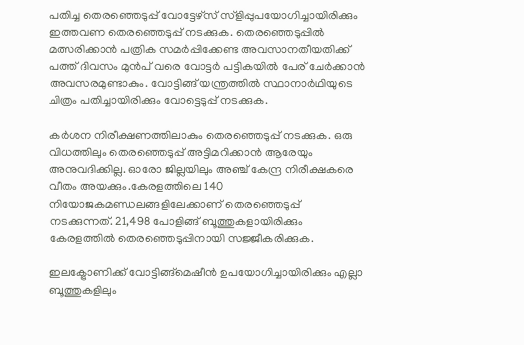പതിച്ച തെരഞ്ഞെടുപ്പ് വോട്ടേഴ്‌സ് സ്‌ളിപ്പുപയോഗിച്ചായിരിക്കും ഇത്തവണ തെരഞ്ഞെടുപ്പ് നടക്കുക. തെരഞ്ഞെടുപ്പില്‍ മത്സരിക്കാന്‍ പത്രിക സമര്‍പ്പിക്കേണ്ട അവസാനതീയതിക്ക് പത്ത് ദിവസം മുന്‍പ് വരെ വോട്ടര്‍ പട്ടികയില്‍ പേര് ചേര്‍ക്കാന്‍ അവസരമുണ്ടാകും. വോട്ടിങ്ങ് യന്ത്രത്തില്‍ സ്ഥാനാര്‍ഥിയുടെ ചിത്രം പതിച്ചായിരിക്കും വോട്ടെടുപ്പ് നടക്കുക.

കര്‍ശന നിരീക്ഷണത്തിലാകും തെരഞ്ഞെടുപ്പ് നടക്കുക. ഒരു വിധത്തിലും തെരഞ്ഞെടുപ്പ് അട്ടിമറിക്കാന്‍ ആരേയും അനുവദിക്കില്ല. ഓരോ ജില്ലയിലും അഞ്ച് കേന്ദ്ര നിരീക്ഷകരെ വീതം അയക്കും.കേരളത്തിലെ 140 നിയോജകമണ്ഡലങ്ങളിലേക്കാണ് തെരഞ്ഞെടുപ്പ് നടക്കുന്നത്. 21,498 പോളിങ്ങ് ബൂത്തുകളായിരിക്കും കേരളത്തില്‍ തെരഞ്ഞെടുപ്പിനായി സജ്ജീകരിക്കുക.

ഇലക്ട്രോണിക്ക് വോട്ടിങ്ങ്‌മെഷീന്‍ ഉപയോഗിച്ചായിരിക്കും എല്ലാ ബൂത്തുകളിലും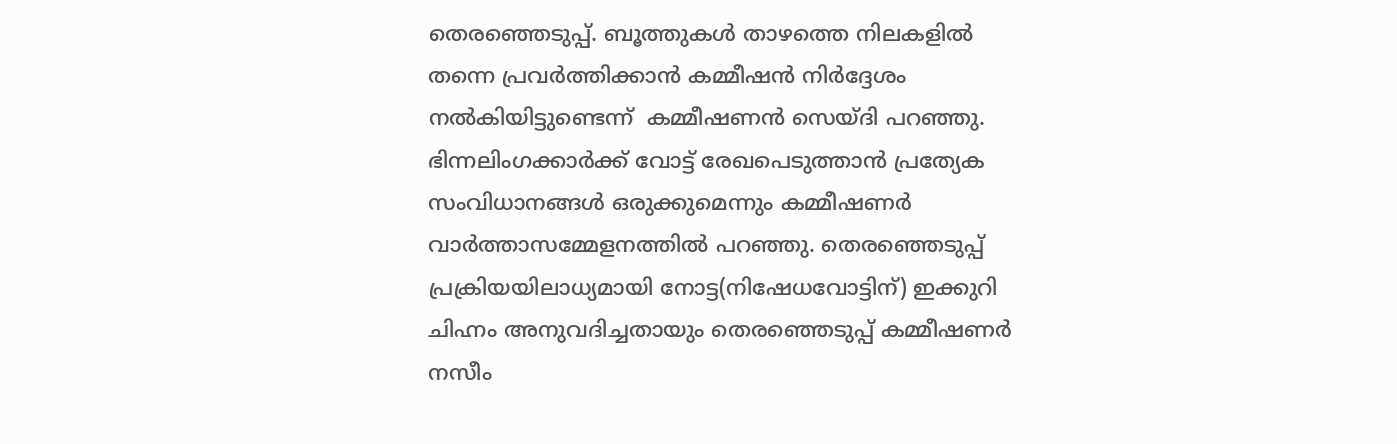തെരഞ്ഞെടുപ്പ്. ബൂത്തുകള്‍ താഴത്തെ നിലകളില്‍ തന്നെ പ്രവര്‍ത്തിക്കാന്‍ കമ്മീഷന്‍ നിര്‍ദ്ദേശം നല്‍കിയിട്ടുണ്ടെന്ന്  കമ്മീഷണന്‍ സെയ്ദി പറഞ്ഞു. ഭിന്നലിംഗക്കാര്‍ക്ക് വോട്ട് രേഖപെടുത്താന്‍ പ്രത്യേക സംവിധാനങ്ങള്‍ ഒരുക്കുമെന്നും കമ്മീഷണര്‍ വാര്‍ത്താസമ്മേളനത്തില്‍ പറഞ്ഞു. തെരഞ്ഞെടുപ്പ് പ്രക്രിയയിലാധ്യമായി നോട്ട(നിഷേധവോട്ടിന്) ഇക്കുറി ചിഹ്നം അനുവദിച്ചതായും തെരഞ്ഞെടുപ്പ് കമ്മീഷണര്‍ നസീം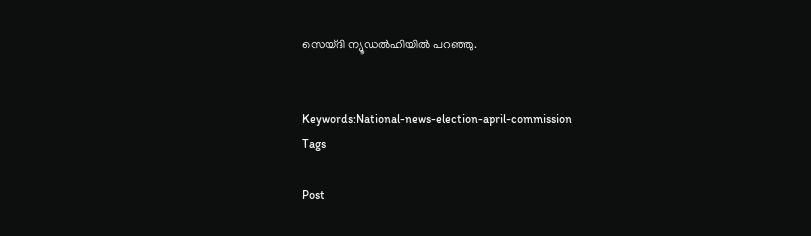സെയ്ദി ന്യൂഡല്‍ഹിയില്‍ പറഞ്ഞു.


Keywords:National-news-election-april-commission
Tags

Post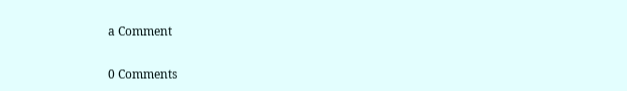a Comment

0 Comments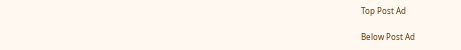Top Post Ad

Below Post Ad